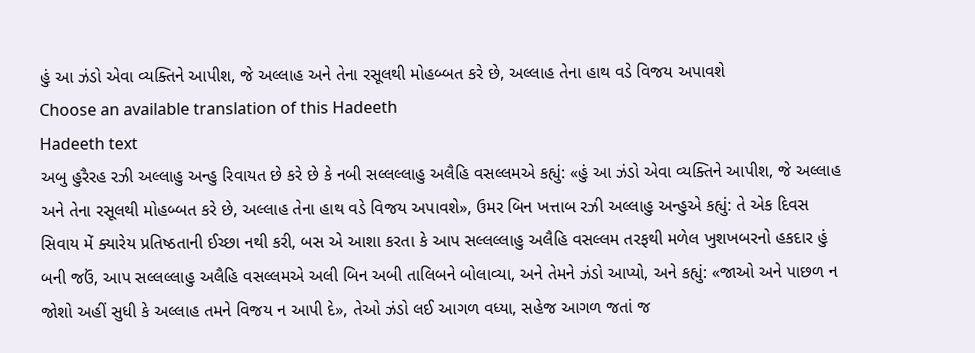હું આ ઝંડો એવા વ્યક્તિને આપીશ, જે અલ્લાહ અને તેના રસૂલથી મોહબ્બત કરે છે, અલ્લાહ તેના હાથ વડે વિજય અપાવશે
Choose an available translation of this Hadeeth
Hadeeth text
અબુ હુરૈરહ રઝી અલ્લાહુ અન્હુ રિવાયત છે કરે છે કે નબી સલ્લલ્લાહુ અલૈહિ વસલ્લમએ કહ્યું: «હું આ ઝંડો એવા વ્યક્તિને આપીશ, જે અલ્લાહ અને તેના રસૂલથી મોહબ્બત કરે છે, અલ્લાહ તેના હાથ વડે વિજય અપાવશે», ઉમર બિન ખત્તાબ રઝી અલ્લાહુ અન્હુએ કહ્યું: તે એક દિવસ સિવાય મેં ક્યારેય પ્રતિષ્ઠતાની ઈચ્છા નથી કરી, બસ એ આશા કરતા કે આપ સલ્લલ્લાહુ અલૈહિ વસલ્લમ તરફથી મળેલ ખુશખબરનો હકદાર હું બની જઉં, આપ સલ્લલ્લાહુ અલૈહિ વસલ્લમએ અલી બિન અબી તાલિબને બોલાવ્યા, અને તેમને ઝંડો આપ્યો, અને કહ્યું: «જાઓ અને પાછળ ન જોશો અહીં સુધી કે અલ્લાહ તમને વિજય ન આપી દે», તેઓ ઝંડો લઈ આગળ વધ્યા, સહેજ આગળ જતાં જ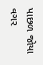પાછળ જોયા વગર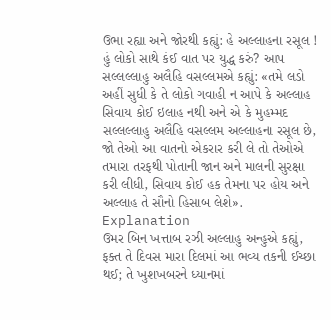ઉભા રહ્યા અને જોરથી કહ્યું: હે અલ્લાહના રસૂલ ! હું લોકો સાથે કંઈ વાત પર યુદ્ધ કરું? આપ સલ્લલ્લાહુ અલૈહિ વસલ્લમએ કહ્યું: «તમે લડો અહીં સુધી કે તે લોકો ગવાહી ન આપે કે અલ્લાહ સિવાય કોઈ ઇલાહ નથી અને એ કે મુહમ્મદ સલ્લલ્લાહુ અલૈહિ વસલ્લમ અલ્લાહના રસૂલ છે, જો તેઓ આ વાતનો એકરાર કરી લે તો તેઓએ તમારા તરફથી પોતાની જાન અને માલની સુરક્ષા કરી લીધી, સિવાય કોઈ હક તેમના પર હોય અને અલ્લાહ તે સૌનો હિસાબ લેશે».
Explanation
ઉમર બિન ખત્તાબ રઝી અલ્લાહુ અન્હુએ કહ્યું, ફક્ત તે દિવસ મારા દિલમાં આ ભવ્ય તકની ઈચ્છા થઈ; તે ખુશખબરને ધ્યાનમાં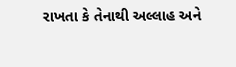રાખતા કે તેનાથી અલ્લાહ અને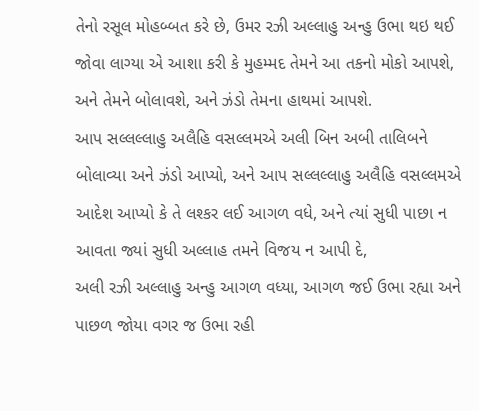તેનો રસૂલ મોહબ્બત કરે છે, ઉમર રઝી અલ્લાહુ અન્હુ ઉભા થઇ થઈ જોવા લાગ્યા એ આશા કરી કે મુહમ્મદ તેમને આ તકનો મોકો આપશે, અને તેમને બોલાવશે, અને ઝંડો તેમના હાથમાં આપશે.
આપ સલ્લલ્લાહુ અલૈહિ વસલ્લમએ અલી બિન અબી તાલિબને બોલાવ્યા અને ઝંડો આપ્યો, અને આપ સલ્લલ્લાહુ અલૈહિ વસલ્લમએ આદેશ આપ્યો કે તે લશ્કર લઈ આગળ વધે, અને ત્યાં સુધી પાછા ન આવતા જ્યાં સુધી અલ્લાહ તમને વિજય ન આપી દે,
અલી રઝી અલ્લાહુ અન્હુ આગળ વધ્યા, આગળ જઈ ઉભા રહ્યા અને પાછળ જોયા વગર જ ઉભા રહી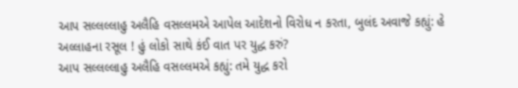આપ સલ્લલ્લાહુ અલૈહિ વસલ્લમએ આપેલ આદેશનો વિરોધ ન કરતા, બુલંદ અવાજે કહ્યું: હે અલ્લાહના રસૂલ ! હું લોકો સાથે કંઈ વાત પર યુદ્ધ કરું?
આપ સલ્લલ્લાહુ અલૈહિ વસલ્લમએ કહ્યું: તમે યુદ્ધ કરો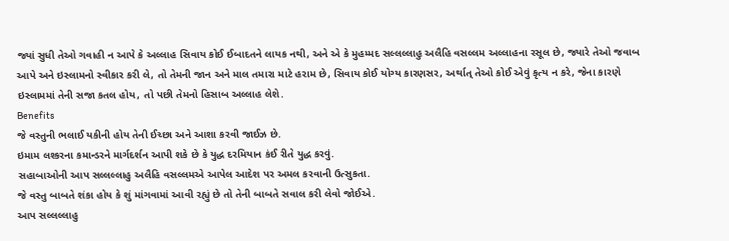જ્યાં સુધી તેઓ ગવાહી ન આપે કે અલ્લાહ સિવાય કોઈ ઈબાદતને લાયક નથી, અને એ કે મુહમ્મદ સલ્લલ્લાહુ અલૈહિ વસલ્લમ અલ્લાહના રસૂલ છે, જ્યારે તેઓ જવાબ આપે અને ઇસ્લામનો સ્વીકાર કરી લે, તો તેમની જાન અને માલ તમારા માટે હરામ છે, સિવાય કોઈ યોગ્ય કારણસર, અર્થાત્ તેઓ કોઈ એવું કૃત્ય ન કરે, જેના કારણે ઇસ્લામમાં તેની સજા કતલ હોય, તો પછી તેમનો હિસાબ અલ્લાહ લેશે.
Benefits
જે વસ્તુની ભલાઈ યકીની હોય તેની ઈચ્છા અને આશા કરવી જાઈઝ છે.
ઇમામ લશ્કરના કમાન્ડરને માર્ગદર્શન આપી શકે છે કે યુદ્ધ દરમિયાન કંઈ રીતે યુદ્ધ કરવું.
સહાબાઓની આપ સલ્લલ્લાહુ અલૈહિ વસલ્લમએ આપેલ આદેશ પર અમલ કરવાની ઉત્સુકતા.
જે વસ્તુ બાબતે શંકા હોય કે શું માંગવામાં આવી રહ્યું છે તો તેની બાબતે સવાલ કરી લેવો જોઈએ.
આપ સલ્લલ્લાહુ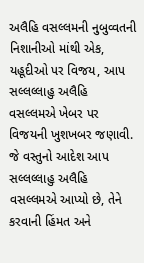અલૈહિ વસલ્લમની નુબુવ્વતની નિશાનીઓ માંથી એક, યહૂદીઓ પર વિજય, આપ સલ્લલ્લાહુ અલૈહિ વસલ્લમએ ખેબર પર વિજયની ખુશખબર જણાવી.
જે વસ્તુનો આદેશ આપ સલ્લલ્લાહુ અલૈહિ વસલ્લમએ આપ્યો છે, તેને કરવાની હિંમત અને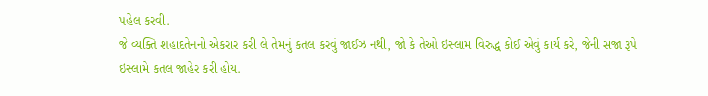પહેલ કરવી.
જે વ્યક્તિ શહાદતેનનો એકરાર કરી લે તેમનું કતલ કરવું જાઈઝ નથી, જો કે તેઓ ઇસ્લામ વિરુદ્ધ કોઈ એવું કાર્ય કરે, જેની સજા રૂપે ઇસ્લામે કતલ જાહેર કરી હોય.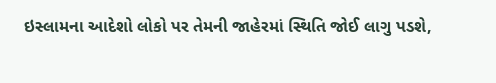ઇસ્લામના આદેશો લોકો પર તેમની જાહેરમાં સ્થિતિ જોઈ લાગુ પડશે,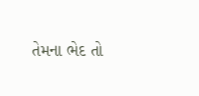તેમના ભેદ તો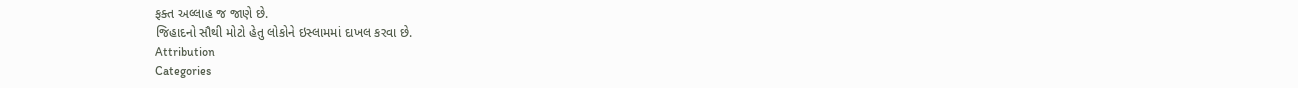ફક્ત અલ્લાહ જ જાણે છે.
જિહાદનો સૌથી મોટો હેતુ લોકોને ઇસ્લામમાં દાખલ કરવા છે.
Attribution
Categories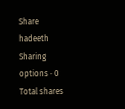Share hadeeth
Sharing options · 0 Total shares